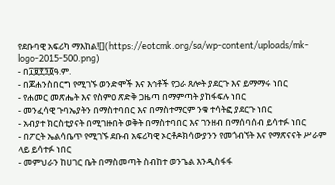የደቡባዊ አፍሪካ ማእከል![](https://eotcmk.org/sa/wp-content/uploads/mk-logo-2015-500.png)
- በ፲፱፻፺፬ዓ.ም.
- በጆሐንስበርግ የሚገኙ ወንድሞች እና እኅቶች የጋራ ጸሎት ያደርጉ እና ይማማሩ ነበር
- የሐመር መጽሔት እና የስምዐ ጽድቅ ጋዜጣ በማምጣት ያከፋፍሉ ነበር
- መንፈሳዊ ጉባኤያትን በማስተባበር እና በማስተማርም ንቁ ተሳትፎ ያደርጉ ነበር
- አብያተ ክርስቲያናት በሚገዙበት ወቅት በማስተባበር እና ገንዘብ በማሰባሰብ ይሳተፉ ነበር
- በፖርት ኤልሳቤጥ የሚገኙ ደቡብ አፍሪካዊ ኦርቶዶክሳውያንን የመጎብኘት እና የማጽናናት ሥራም ላይ ይሳተፉ ነበር
- መምህራን ከሀገር ቤት በማስመጣት ስብከተ ወንጌል እንዲስፋፋ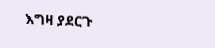እግዛ ያደርጉ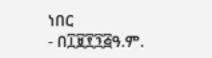ነበር
- በ፲፱፻፺፭ዓ.ም.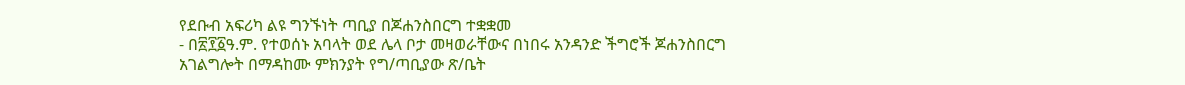የደቡብ አፍሪካ ልዩ ግንኙነት ጣቢያ በጆሐንስበርግ ተቋቋመ
- በ፳፻፩ዓ.ም. የተወሰኑ አባላት ወደ ሌላ ቦታ መዛወራቸውና በነበሩ አንዳንድ ችግሮች ጆሐንስበርግ አገልግሎት በማዳከሙ ምክንያት የግ/ጣቢያው ጽ/ቤት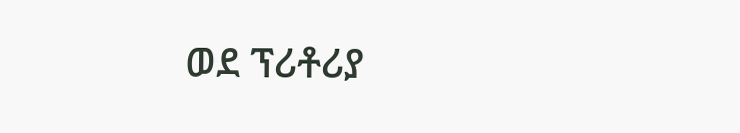ወደ ፕሪቶሪያ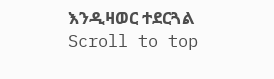እንዲዛወር ተደርጓል
Scroll to top